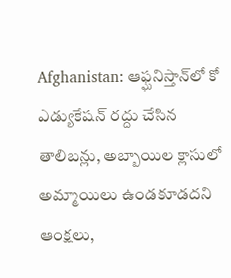Afghanistan: ఆఫ్ఘనిస్తాన్‌లో కో ఎడ్యుకేషన్ రద్దు చేసిన తాలిబన్లు, అబ్బాయిల క్లాసులో అమ్మాయిలు ఉండకూడదని ఆంక్షలు,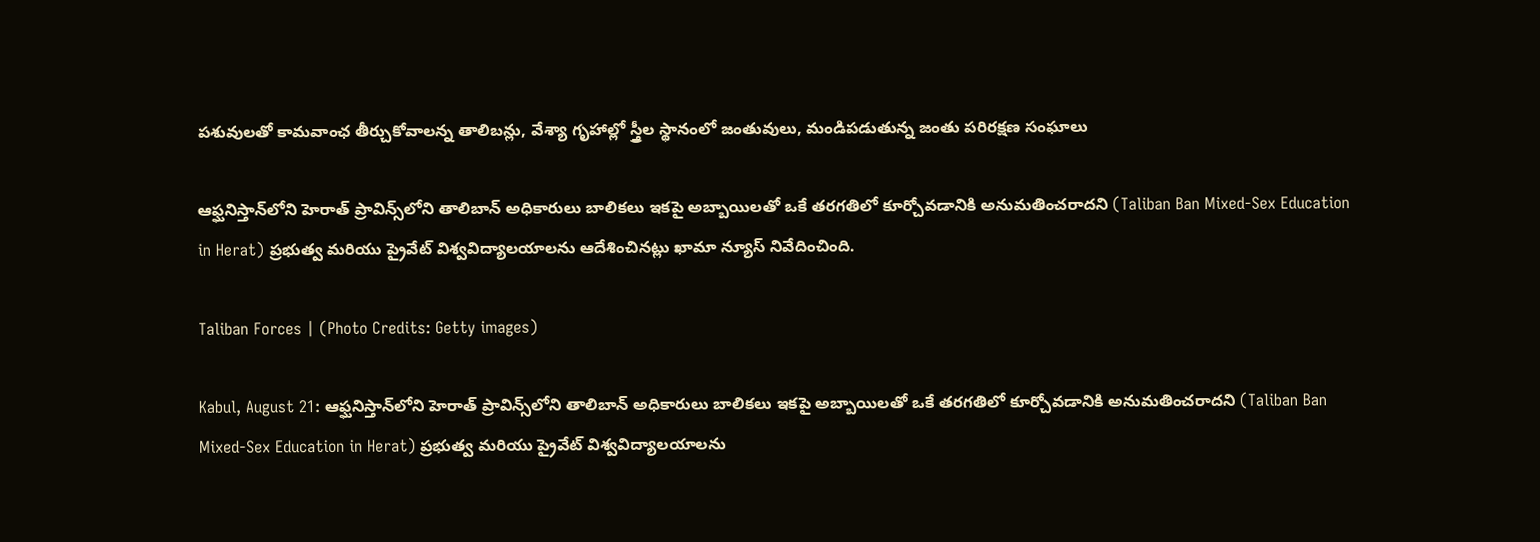పశువులతో కామవాంఛ తీర్చుకోవాలన్న తాలిబన్లు, వేశ్యా గృహాల్లో స్త్రీల స్థానంలో జంతువులు, మండిపడుతున్న జంతు పరిరక్షణ సంఘాలు

ఆఫ్ఘనిస్తాన్‌లోని హెరాత్ ప్రావిన్స్‌లోని తాలిబాన్ అధికారులు బాలికలు ఇకపై అబ్బాయిలతో ఒకే తరగతిలో కూర్చోవడానికి అనుమతించరాదని (Taliban Ban Mixed-Sex Education in Herat) ప్రభుత్వ మరియు ప్రైవేట్ విశ్వవిద్యాలయాలను ఆదేశించినట్లు ఖామా న్యూస్ నివేదించింది.

Taliban Forces | (Photo Credits: Getty images)

Kabul, August 21: ఆఫ్ఘనిస్తాన్‌లోని హెరాత్ ప్రావిన్స్‌లోని తాలిబాన్ అధికారులు బాలికలు ఇకపై అబ్బాయిలతో ఒకే తరగతిలో కూర్చోవడానికి అనుమతించరాదని (Taliban Ban Mixed-Sex Education in Herat) ప్రభుత్వ మరియు ప్రైవేట్ విశ్వవిద్యాలయాలను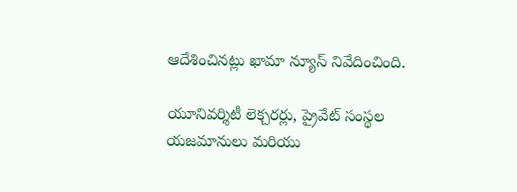ఆదేశించినట్లు ఖామా న్యూస్ నివేదించింది.

యూనివర్శిటీ లెక్చరర్లు, ప్రైవేట్ సంస్థల యజమానులు మరియు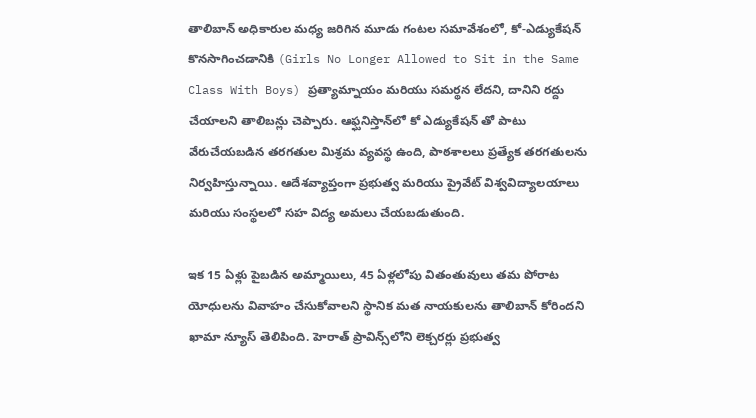తాలిబాన్ అధికారుల మధ్య జరిగిన మూడు గంటల సమావేశంలో, కో-ఎడ్యుకేషన్ కొనసాగించడానికి (Girls No Longer Allowed to Sit in the Same Class With Boys) ప్రత్యామ్నాయం మరియు సమర్థన లేదని, దానిని రద్దు చేయాలని తాలిబన్లు చెప్పారు. ఆఫ్ఘనిస్తాన్‌లో కో ఎడ్యుకేషన్ తో పాటు వేరుచేయబడిన తరగతుల మిశ్రమ వ్యవస్థ ఉంది, పాఠశాలలు ప్రత్యేక తరగతులను నిర్వహిస్తున్నాయి. ఆదేశవ్యాప్తంగా ప్రభుత్వ మరియు ప్రైవేట్ విశ్వవిద్యాలయాలు మరియు సంస్థలలో సహ విద్య అమలు చేయబడుతుంది.

ఇక 15 ఏళ్లు పైబడిన అమ్మాయిలు, 45 ఏళ్లలోపు వితంతువులు తమ పోరాట యోధులను వివాహం చేసుకోవాలని స్థానిక మత నాయకులను తాలిబాన్ కోరిందని ఖామా న్యూస్ తెలిపింది. హెరాత్ ప్రావిన్స్‌లోని లెక్చరర్లు ప్రభుత్వ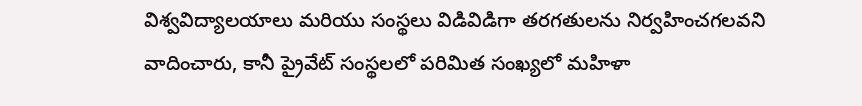విశ్వవిద్యాలయాలు మరియు సంస్థలు విడివిడిగా తరగతులను నిర్వహించగలవని వాదించారు, కానీ ప్రైవేట్ సంస్థలలో పరిమిత సంఖ్యలో మహిళా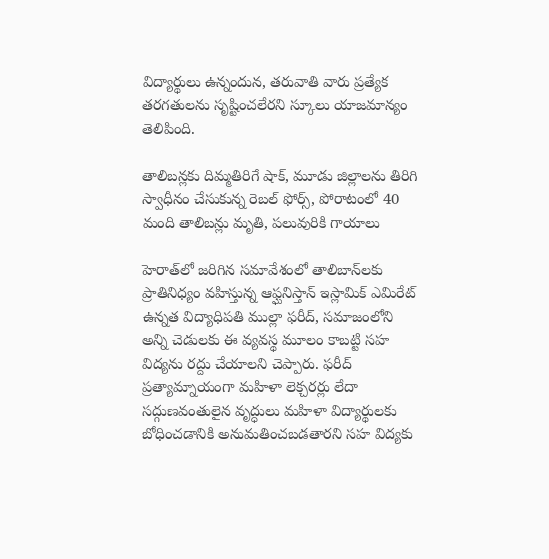విద్యార్థులు ఉన్నందున, తరువాతి వారు ప్రత్యేక తరగతులను సృష్టించలేరని స్కూలు యాజమాన్యం తెలిపింది.

తాలిబన్లకు దిమ్మతిరిగే షాక్, మూడు జిల్లాలను తిరిగి స్వాధీనం చేసుకున్న రెబల్‌ ఫోర్స్‌, పోరాటంలో 40 మంది తాలిబన్లు మృతి, పలువురికి గాయాలు

హెరాత్‌లో జరిగిన సమావేశంలో తాలిబాన్‌లకు ప్రాతినిధ్యం వహిస్తున్న ఆఫ్ఘనిస్తాన్ ఇస్లామిక్ ఎమిరేట్ ఉన్నత విద్యాధిపతి ముల్లా ఫరీద్, సమాజంలోని అన్ని చెడులకు ఈ వ్యవస్థ మూలం కాబట్టి సహ విద్యను రద్దు చేయాలని చెప్పారు. ఫరీద్ ప్రత్యామ్నాయంగా మహిళా లెక్చరర్లు లేదా సద్గుణవంతులైన వృద్ధులు మహిళా విద్యార్థులకు బోధించడానికి అనుమతించబడతారని సహ విద్యకు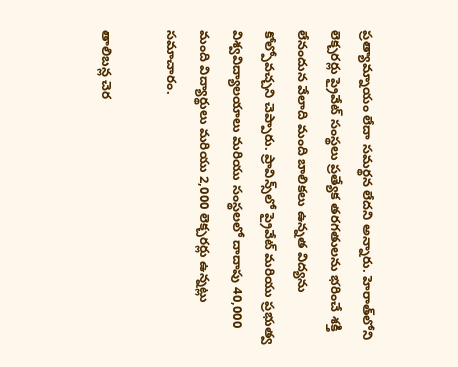ప్రత్యామ్నాయం లేదా సమర్థన లేదని అన్నారు. హెరాత్‌లోని లెక్చరర్లు ప్రైవేట్ సంస్థలు ప్రత్యేక తరగతులను భరించే శక్తి లేనందున వేలాది మంది బాలికలు ఉన్నత విద్యను కోల్పోవచ్చని చెప్పారు. ప్రావిన్స్‌లో ప్రైవేట్ మరియు ప్రభుత్వ విశ్వవిద్యాలయాలు మరియు సంస్థలలో దాదాపు 40,000 మంది విద్యార్థులు మరియు 2,000 లెక్చరర్లు ఉన్నట్లు సమాచారం.

తాలిబన్ల చెర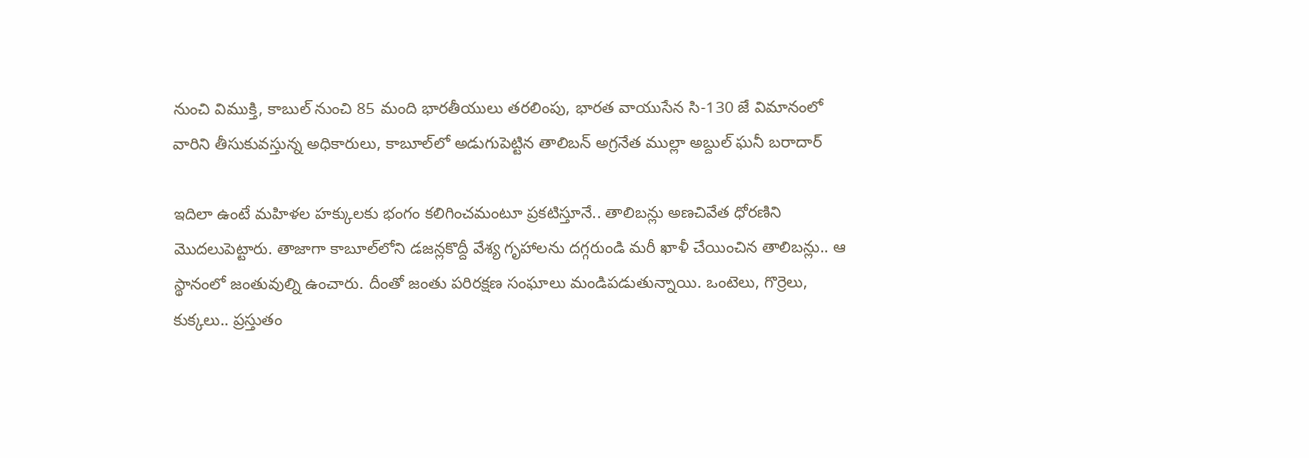నుంచి విముక్తి, కాబుల్‌ నుంచి 85 మంది భారతీయులు తరలింపు, భారత వాయుసేన సి-130 జే విమానంలో వారిని తీసుకువస్తున్న అధికారులు, కాబూల్‌లో అడుగుపెట్టిన తాలిబ‌న్ అగ్ర‌నేత ముల్లా అబ్దుల్ ఘ‌నీ బ‌రాదార్

ఇదిలా ఉంటే మహిళల హక్కులకు భంగం కలిగించమంటూ ప్రకటిస్తూనే.. తాలిబన్లు అణచివేత ధోరణిని మొదలుపెట్టారు. తాజాగా కాబూల్‌లోని డజన్లకొద్దీ వేశ్య గృహాలను దగ్గరుండి మరీ ఖాళీ చేయించిన తాలిబన్లు.. ఆ స్థానంలో జంతువుల్ని ఉంచారు. దీంతో జంతు పరిరక్షణ సంఘాలు మండిపడుతున్నాయి. ఒంటెలు, గొర్రెలు, కుక్కలు.. ప్రస్తుతం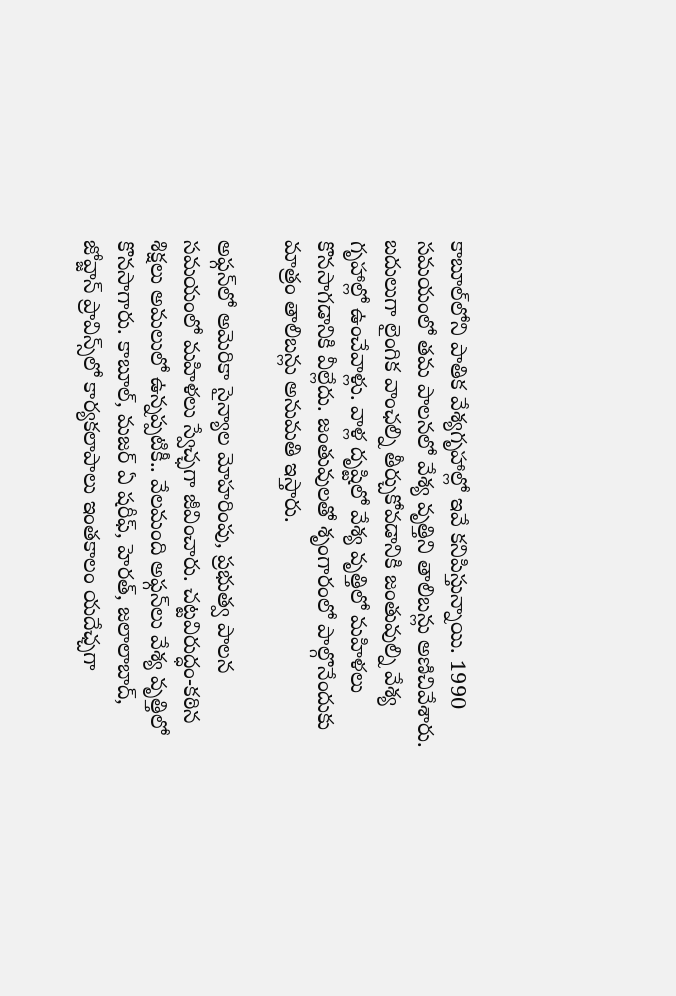కాబూల్‌లోని పాతిక వేశ్యగృహాల్లో ఇవే కనిపిస్తున్నాయి. 1990 సమయంలో తమ పాలనలో వేశ్య వృత్తిని తాలిబన్లు అణిచివేశారు. బదులుగా లైంగిక వాంఛల్ని తీర్చుకోవడానికి జంతువుల్ని వేశ్య గృహాల్లో ఉంచేవాళ్లు. వాళ్ల దృష్టిలో వేశ్య వృత్తిలో మహిళలు కొనసాగడానికి వీల్లేదు. జంతువులతో శృంగారంలో పాల్గొనేందుకు మాత్రం తాలిబన్లు అనుమతి ఇస్తారు.

అఫ్గన్‌లో అమెరికా సైన్యాల మోహరింపు, ప్రభుత్వ పాలన సమయంలో మహిళలు స్వేచ్ఛగా జీవించారు. చట్టవిరుద్ధం-కఠిన శిక్షలు అమలులో ఉన్నప్పటికీ.. వేలమంది అఫ్గన్‌లు వేశ్య వృత్తిలో కొనసాగారు. కాబూల్‌, మజర్‌ ఏ షరీఫ్‌, హెరత్‌, జలాలాబాద్‌, జోవ్జాన్‌ ప్రావిన్స్‌లో కార్యకలాపాలు ఇంతకాలం యదేఛ్చగా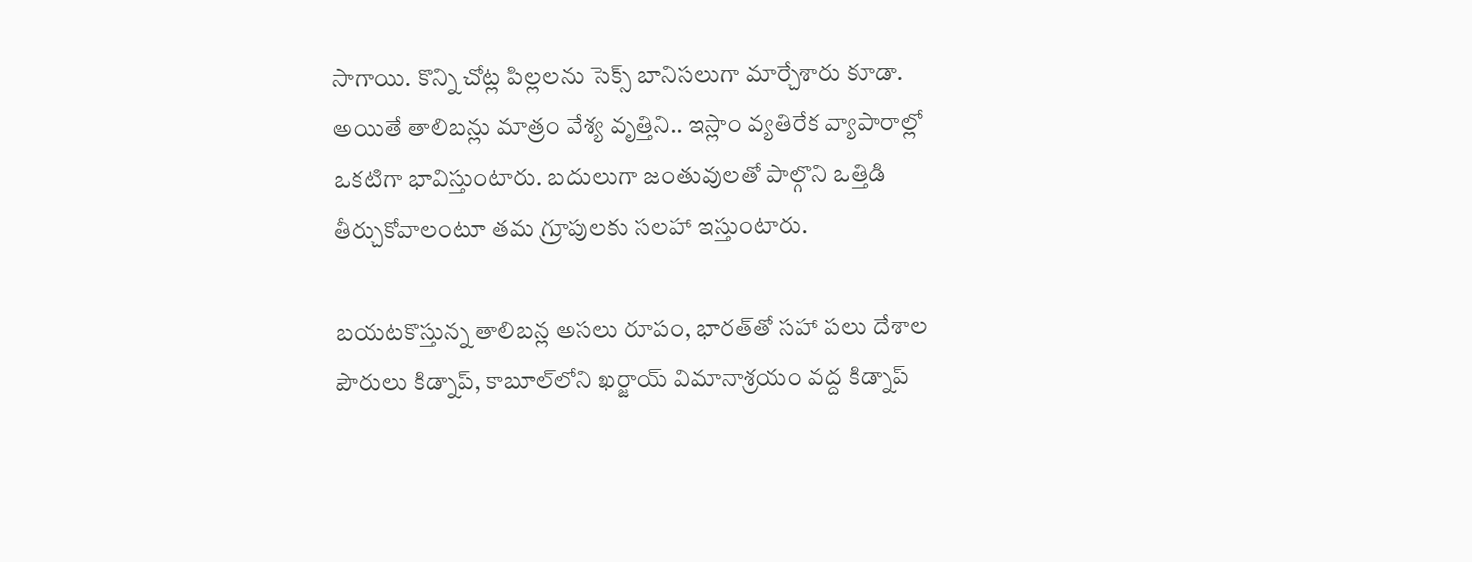సాగాయి. కొన్ని చోట్ల పిల్లలను సెక్స్‌ బానిసలుగా మార్చేశారు కూడా. అయితే తాలిబన్లు మాత్రం వేశ్య వృత్తిని.. ఇస్లాం వ్యతిరేక వ్యాపారాల్లో ఒకటిగా భావిస్తుంటారు. బదులుగా జంతువులతో పాల్గొని ఒత్తిడి తీర్చుకోవాలంటూ తమ గ్రూపులకు సలహా ఇస్తుంటారు.

బయటకొస్తున్న తాలిబన్ల అసలు రూపం, భారత్‌తో సహా పలు దేశాల పౌరులు కిడ్నాప్, కాబూల్‌లోని ఖ‌ర్జాయ్ విమానాశ్ర‌యం వ‌ద్ద కిడ్నాప్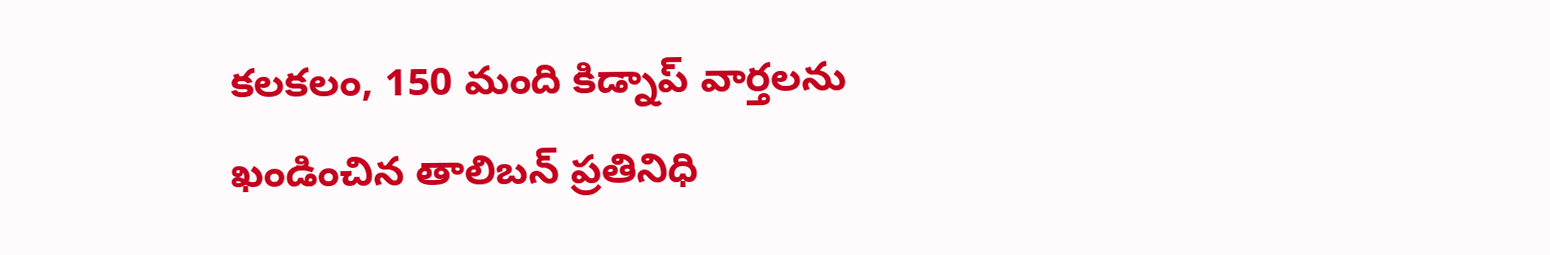కలకలం, 150 మంది కిడ్నాప్ వార్తల‌ను ఖండించిన తాలిబ‌న్ ప్ర‌తినిధి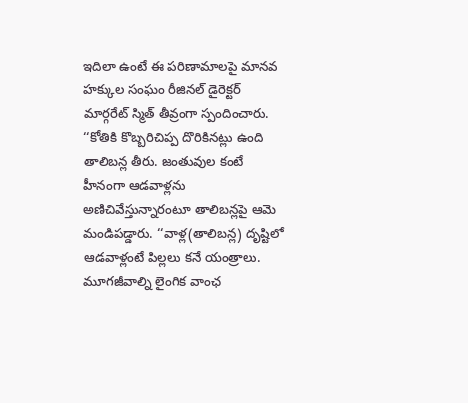ఇదిలా ఉంటే ఈ పరిణామాలపై మానవ హక్కుల సంఘం రీజినల్‌ డైరెక్టర్‌ మార్గరేట్‌ స్మిత్‌ తీవ్రంగా స్పందించారు. ‘‘కోతికి కొబ్బరిచిప్ప దొరికినట్లు ఉంది తాలిబన్ల తీరు. జంతువుల కంటే హీనంగా ఆడవాళ్లను అణిచివేస్తున్నారంటూ తాలిబన్లపై ఆమె మండిపడ్డారు. ‘‘వాళ్ల(తాలిబన్ల) దృష్టిలో ఆడవాళ్లంటే పిల్లలు కనే యంత్రాలు. మూగజీవాల్ని లైంగిక వాంఛ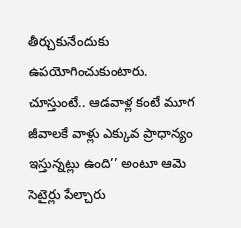తీర్చుకునేందుకు ఉపయోగించుకుంటారు. చూస్తుంటే.. ఆడవాళ్ల కంటే మూగ జీవాలకే వాళ్లు ఎక్కువ ప్రాధాన్యం ఇస్తున్నట్లు ఉంది’’ అంటూ ఆమె సెటైర్లు పేల్చారు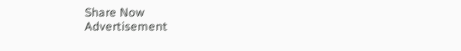Share Now
Advertisement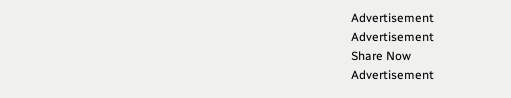Advertisement
Advertisement
Share Now
Advertisement